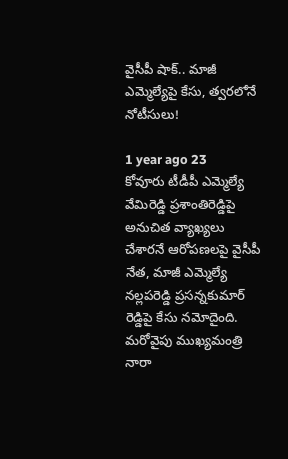వైసీపీ షాక్.. మాజీ ఎమ్మెల్యేపై కేసు, త్వరలోనే నోటీసులు!

1 year ago 23
కోవూరు టీడీపీ ఎమ్మెల్యే వేమిరెడ్డి ప్రశాంతిరెడ్డిపై అనుచిత వ్యాఖ్యలు చేశారనే ఆరోపణలపై వైసీపీ నేత, మాజీ ఎమ్మెల్యే నల్లపరెడ్డి ప్రసన్నకుమార్ రెడ్డిపై కేసు నమోదైంది. మరోవైపు ముఖ్యమంత్రి నారా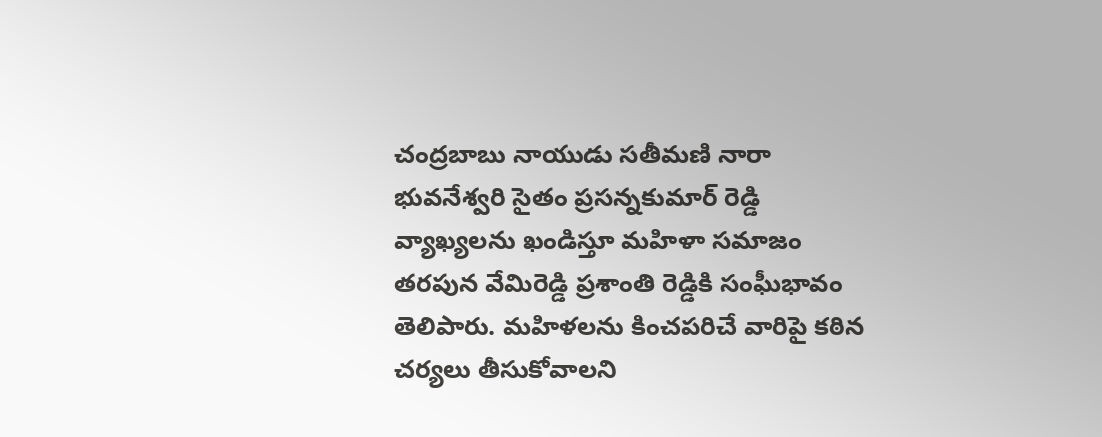చంద్రబాబు నాయుడు సతీమణి నారా భువనేశ్వరి సైతం ప్రసన్నకుమార్ రెడ్డి వ్యాఖ్యలను ఖండిస్తూ మహిళా సమాజం తరపున వేమిరెడ్డి ప్రశాంతి రెడ్డికి సంఘీభావం తెలిపారు. మహిళలను కించపరిచే వారిపై కఠిన చర్యలు తీసుకోవాలని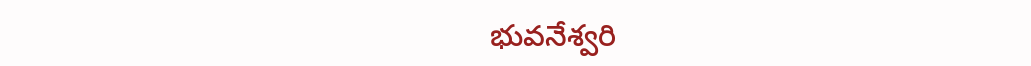భువనేశ్వరి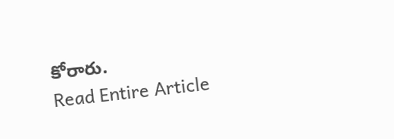కోరారు.
Read Entire Article